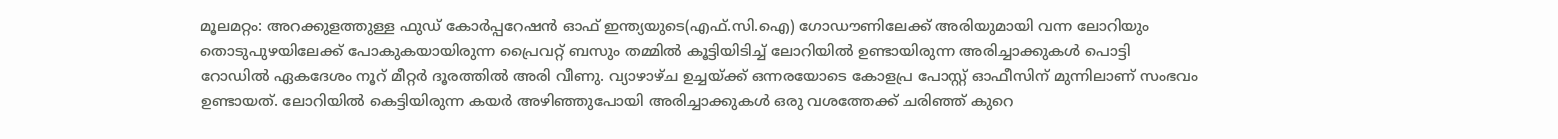മൂലമറ്റം: അറക്കുളത്തുള്ള ഫുഡ് കോർപ്പറേഷൻ ഓഫ് ഇന്ത്യയുടെ(എഫ്.സി.ഐ) ഗോഡൗണിലേക്ക് അരിയുമായി വന്ന ലോറിയും തൊടുപുഴയിലേക്ക് പോകുകയായിരുന്ന പ്രൈവറ്റ് ബസും തമ്മിൽ കൂട്ടിയിടിച്ച് ലോറിയിൽ ഉണ്ടായിരുന്ന അരിച്ചാക്കുകൾ പൊട്ടി റോഡിൽ ഏകദേശം നൂറ് മീറ്റർ ദൂരത്തിൽ അരി വീണു. വ്യാഴാഴ്ച ഉച്ചയ്ക്ക് ഒന്നരയോടെ കോളപ്ര പോസ്റ്റ് ഓഫീസിന് മുന്നിലാണ് സംഭവം ഉണ്ടായത്. ലോറിയിൽ കെട്ടിയിരുന്ന കയർ അഴിഞ്ഞുപോയി അരിച്ചാക്കുകൾ ഒരു വശത്തേക്ക് ചരിഞ്ഞ് കുറെ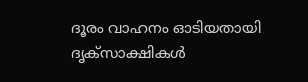ദൂരം വാഹനം ഓടിയതായി ദൃക്സാക്ഷികൾ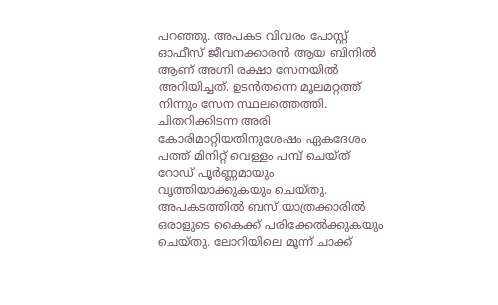പറഞ്ഞു. അപകട വിവരം പോസ്റ്റ് ഓഫീസ് ജീവനക്കാരൻ ആയ ബിനിൽ ആണ് അഗ്നി രക്ഷാ സേനയിൽ അറിയിച്ചത്. ഉടൻതന്നെ മൂലമറ്റത്ത് നിന്നും സേന സ്ഥലത്തെത്തി. ചിതറിക്കിടന്ന അരി കോരിമാറ്റിയതിനുശേഷം ഏകദേശം പത്ത് മിനിറ്റ് വെള്ളം പമ്പ് ചെയ്ത് റോഡ് പൂർണ്ണമായും വൃത്തിയാക്കുകയും ചെയ്തു. അപകടത്തിൽ ബസ് യാത്രക്കാരിൽ ഒരാളുടെ കൈക്ക് പരിക്കേൽക്കുകയും ചെയ്തു. ലോറിയിലെ മൂന്ന് ചാക്ക്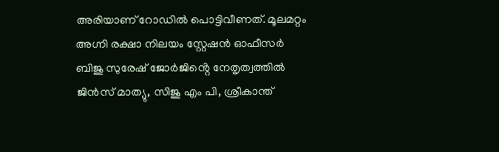അരിയാണ് റോഡിൽ പൊട്ടിവീണത്. മൂലമറ്റം അഗ്നി രക്ഷാ നിലയം സ്റ്റേഷൻ ഓഫീസർ ബിജു സുരേഷ് ജോർജിൻ്റെ നേതൃത്വത്തിൽ ജിൻസ് മാത്യു, സിജു എം പി, ശ്രീകാന്ത്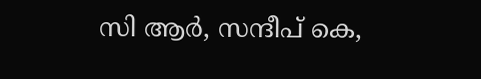സി ആർ, സന്ദീപ് കെ,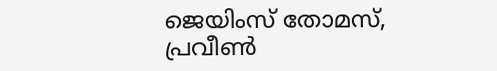ജെയിംസ് തോമസ്, പ്രവീൺ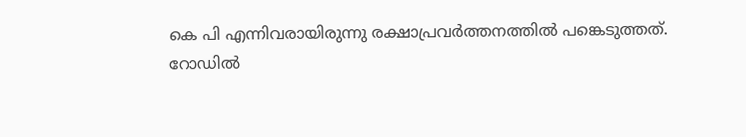കെ പി എന്നിവരായിരുന്നു രക്ഷാപ്രവർത്തനത്തിൽ പങ്കെടുത്തത്.
റോഡിൽ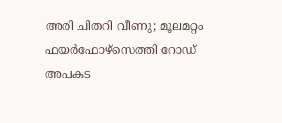അരി ചിതറി വീണു; മൂലമറ്റം ഫയർഫോഴ്സെത്തി റോഡ് അപകട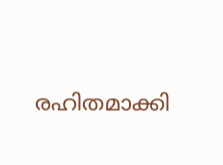രഹിതമാക്കി